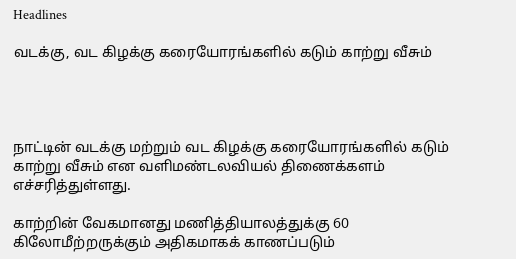Headlines

வடக்கு, வட கிழக்கு கரையோரங்களில் கடும் காற்று வீசும்




நாட்டின் வடக்கு மற்றும் வட கிழக்கு கரையோரங்களில் கடும் காற்று வீசும் என வளிமண்டலவியல் திணைக்களம் எச்சரித்துள்ளது.

காற்றின் வேகமானது மணித்தியாலத்துக்கு 60 கிலோமீற்றருக்கும் அதிகமாகக் காணப்படும்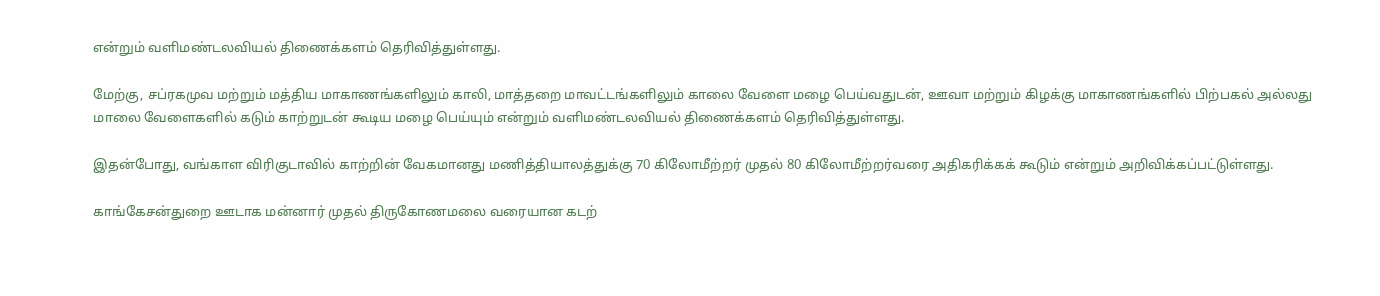என்றும் வளிமண்டலவியல் திணைக்களம் தெரிவித்துள்ளது.

மேற்கு, சப்ரகமுவ மற்றும் மத்திய மாகாணங்களிலும் காலி, மாத்தறை மாவட்டங்களிலும் காலை வேளை மழை பெய்வதுடன், ஊவா மற்றும் கிழக்கு மாகாணங்களில் பிற்பகல் அல்லது மாலை வேளைகளில் கடும் காற்றுடன் கூடிய மழை பெய்யும் என்றும் வளிமண்டலவியல் திணைக்களம் தெரிவித்துள்ளது.

இதன்போது, வங்காள விரிகுடாவில் காற்றின் வேகமானது மணித்தியாலத்துக்கு 70 கிலோமீற்றர் முதல் 80 கிலோமீற்றர்வரை அதிகரிக்கக் கூடும் என்றும் அறிவிக்கப்பட்டுள்ளது.

காங்கேசன்துறை ஊடாக மன்னார் முதல் திருகோணமலை வரையான கடற்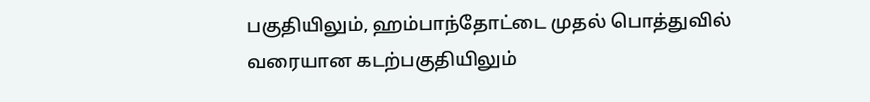பகுதியிலும், ஹம்பாந்தோட்டை முதல் பொத்துவில் வரையான கடற்பகுதியிலும்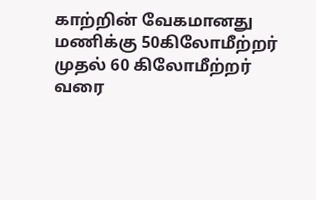காற்றின் வேகமானது மணிக்கு 50கிலோமீற்றர் முதல் 60 கிலோமீற்றர் வரை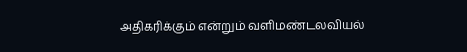அதிகரிக்கும் என்றும் வளிமண்டலவியல்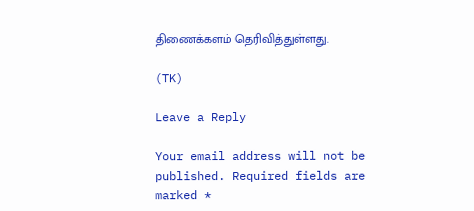திணைக்களம் தெரிவித்துள்ளது.

(TK)

Leave a Reply

Your email address will not be published. Required fields are marked *